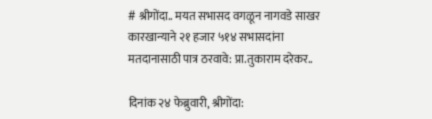# श्रीगोंदा.. मयत सभासद वगळून नागवडे साखर कारखान्याने २१ हजार ५१४ सभासदांना मतदानासाठी पात्र ठरवावे: प्रा.तुकाराम दरेकर..

दिनांक २४ फेब्रुवारी, श्रीगोंदा: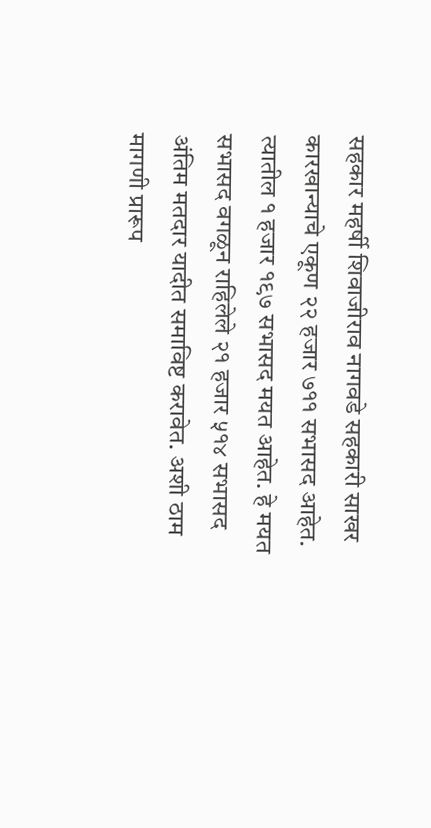सहकार महर्षी शिवाजीराव नागवडे सहकारी साखर कारखान्याचे एकूण २२ हजार ७११ सभासद आहेत. त्यातील १ हजार १९७ सभासद मयत आहेत. हे मयत सभासद वगळून राहिलेले २१ हजार ५१४ सभासद अंतिम मतदार यादीत समाविष्ट करावेत. अशी ठाम मागणी प्रारूप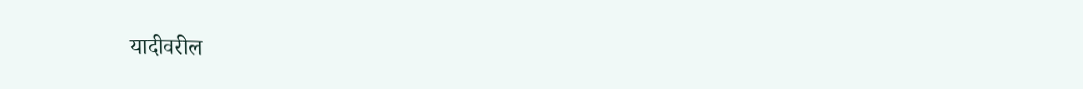यादीवरील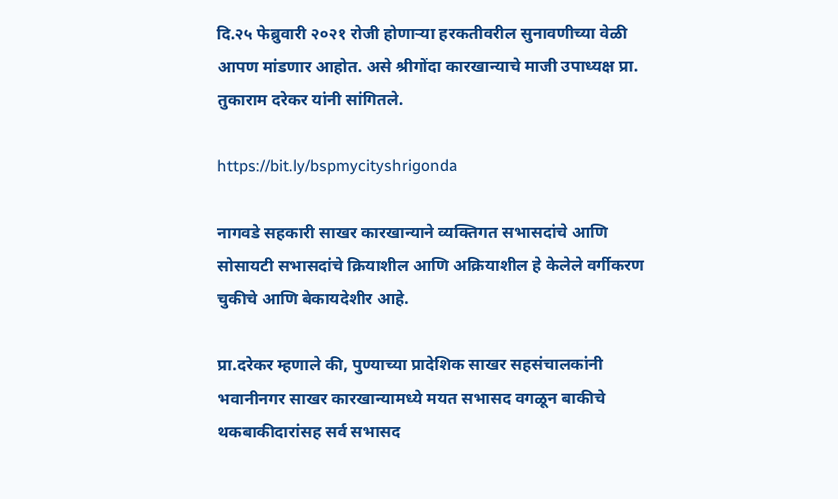दि.२५ फेब्रुवारी २०२१ रोजी होणाऱ्या हरकतीवरील सुनावणीच्या वेळी आपण मांडणार आहोत. असे श्रीगोंदा कारखान्याचे माजी उपाध्यक्ष प्रा. तुकाराम दरेकर यांनी सांगितले.

https://bit.ly/bspmycityshrigonda

नागवडे सहकारी साखर कारखान्याने व्यक्तिगत सभासदांचे आणि सोसायटी सभासदांचे क्रियाशील आणि अक्रियाशील हे केलेले वर्गीकरण चुकीचे आणि बेकायदेशीर आहे.

प्रा.दरेकर म्हणाले की, पुण्याच्या प्रादेशिक साखर सहसंचालकांनी भवानीनगर साखर कारखान्यामध्ये मयत सभासद वगळून बाकीचे थकबाकीदारांसह सर्व सभासद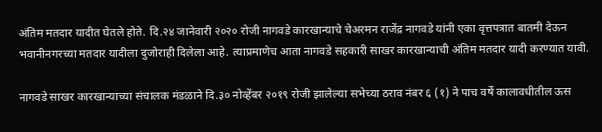अंतिम मतदार यादीत घेतले होते. दि.२४ जानेवारी २०२० रोजी नागवडे कारखान्याचे चेअरमन राजेंद्र नागवडे यांनी एका वृत्तपत्रात बातमी देऊन भवानीनगरच्या मतदार यादीला दुजोराही दिलेला आहे. त्याप्रमाणेच आता नागवडे सहकारी साखर कारखान्याची अंतिम मतदार यादी करण्यात यावी.

नागवडे साखर कारखान्याच्या संचालक मंडळाने दि.३० नोव्हेंबर २०१९ रोजी झालेल्या सभेच्या ठराव नंबर ६ (१) ने पाच वर्षे कालावधीतील ऊस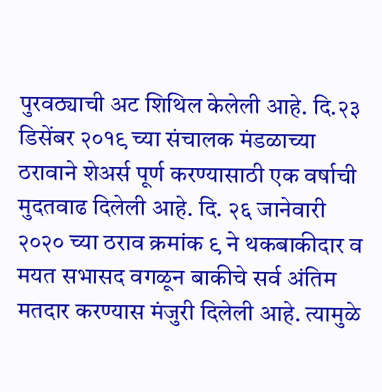पुरवठ्याची अट शिथिल केलेली आहे. दि.२३ डिसेंबर २०१९ च्या संचालक मंडळाच्या ठरावाने शेअर्स पूर्ण करण्यासाठी एक वर्षाची मुदतवाढ दिलेली आहे. दि. २६ जानेवारी २०२० च्या ठराव क्रमांक ९ ने थकबाकीदार व मयत सभासद वगळून बाकीचे सर्व अंतिम मतदार करण्यास मंजुरी दिलेली आहे. त्यामुळे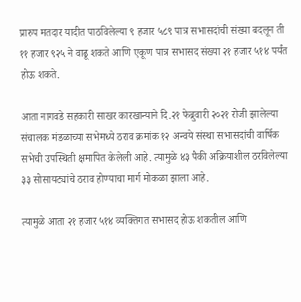प्रारुप मतदार यादीत पाठविलेल्या ९ हजार ५८९ पात्र सभासदांची संख्या बदलून ती ११ हजार ९२५ ने वाढू शकते आणि एकूण पात्र सभासद संख्या २१ हजार ५१४ पर्यंत होऊ शकते.

आता नागवडे सहकारी साखर कारखान्याने दि.२१ फेब्रुवारी २०२१ रोजी झालेल्या संचालक मंडळाच्या सभेमध्ये ठराव क्रमांक १२ अन्वये संस्था सभासदांची वार्षिक सभेची उपस्थिती क्षमापित केलेली आहे. त्यामुळे ४३ पैकी अक्रियाशील ठरविलेल्या ३३ सोसायट्यांचे ठराव होण्याचा मार्ग मोकळा झाला आहे.

त्यामुळे आता २१ हजार ५१४ व्यक्तिगत सभासद होऊ शकतील आणि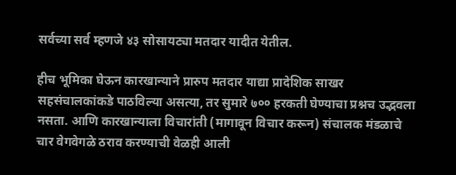सर्वच्या सर्व म्हणजे ४३ सोसायट्या मतदार यादीत येतील.

हीच भूमिका घेऊन कारखान्याने प्रारुप मतदार याद्या प्रादेशिक साखर सहसंचालकांकडे पाठविल्या असत्या, तर सुमारे ७०० हरकती घेण्याचा प्रश्नच उद्भवला नसता. आणि कारखान्याला विचारांती (मागावून विचार करून) संचालक मंडळाचे चार वेगवेगळे ठराव करण्याची वेळही आली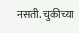नसती. चुकीच्या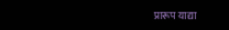प्रारूप याद्या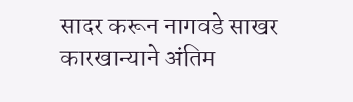सादर करून नागवडे साखर कारखान्याने अंतिम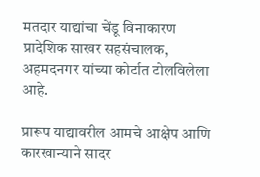मतदार याद्यांचा चेंडू विनाकारण प्रादेशिक साखर सहसंचालक, अहमदनगर यांच्या कोर्टात टोलविलेला आहे.

प्रारूप याद्यावरील आमचे आक्षेप आणि कारखान्याने सादर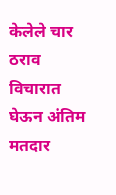केलेले चार ठराव विचारात घेऊन अंतिम मतदार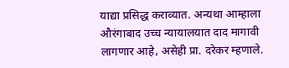याद्या प्रसिद्ध कराव्यात. अन्यथा आम्हाला औरंगाबाद उच्च न्यायालयात दाद मागावी लागणार आहे, असेही प्रा. दरेकर म्हणाले.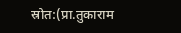स्रोत:(प्रा.तुकाराम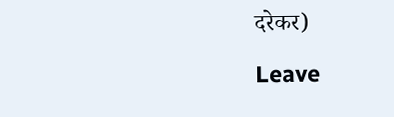दरेकर)

Leave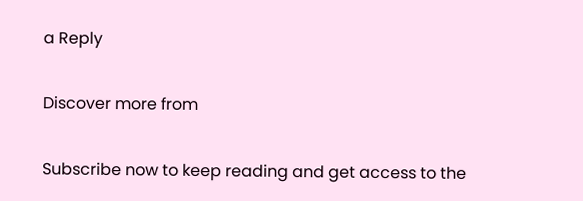a Reply

Discover more from

Subscribe now to keep reading and get access to the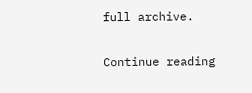full archive.

Continue reading